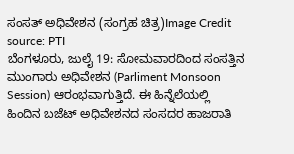ಸಂಸತ್ ಅಧಿವೇಶನ (ಸಂಗ್ರಹ ಚಿತ್ರ)Image Credit source: PTI
ಬೆಂಗಳೂರು, ಜುಲೈ 19: ಸೋಮವಾರದಿಂದ ಸಂಸತ್ತಿನ ಮುಂಗಾರು ಅಧಿವೇಶನ (Parliment Monsoon Session) ಆರಂಭವಾಗುತ್ತಿದೆ. ಈ ಹಿನ್ನೆಲೆಯಲ್ಲಿ ಹಿಂದಿನ ಬಜೆಟ್ ಅಧಿವೇಶನದ ಸಂಸದರ ಹಾಜರಾತಿ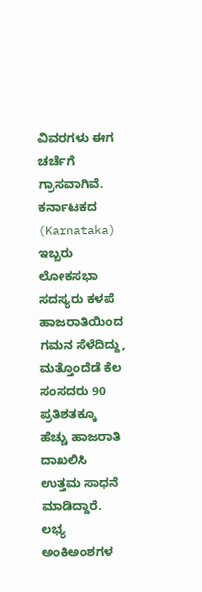ವಿವರಗಳು ಈಗ ಚರ್ಚೆಗೆ ಗ್ರಾಸವಾಗಿವೆ. ಕರ್ನಾಟಕದ (Karnataka) ಇಬ್ಬರು ಲೋಕಸಭಾ ಸದಸ್ಯರು ಕಳಪೆ ಹಾಜರಾತಿಯಿಂದ ಗಮನ ಸೆಳೆದಿದ್ದು, ಮತ್ತೊಂದೆಡೆ ಕೆಲ ಸಂಸದರು 90 ಪ್ರತಿಶತಕ್ಕೂ ಹೆಚ್ಚು ಹಾಜರಾತಿ ದಾಖಲಿಸಿ ಉತ್ತಮ ಸಾಧನೆ ಮಾಡಿದ್ದಾರೆ. ಲಭ್ಯ ಅಂಕಿಅಂಶಗಳ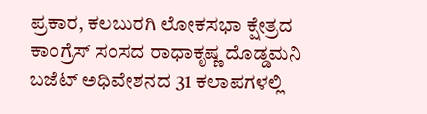ಪ್ರಕಾರ, ಕಲಬುರಗಿ ಲೋಕಸಭಾ ಕ್ಷೇತ್ರದ ಕಾಂಗ್ರೆಸ್ ಸಂಸದ ರಾಧಾಕೃಷ್ಣ ದೊಡ್ಡಮನಿ ಬಜೆಟ್ ಅಧಿವೇಶನದ 31 ಕಲಾಪಗಳಲ್ಲಿ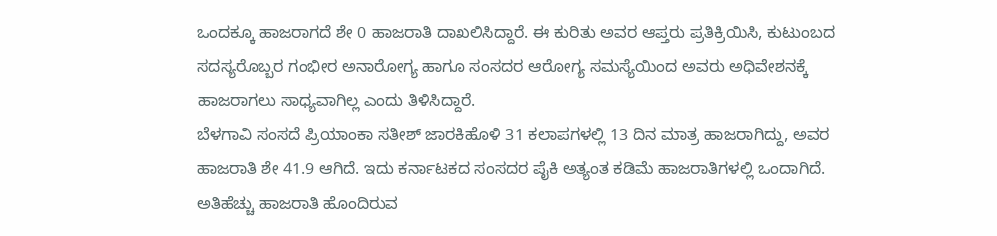ಒಂದಕ್ಕೂ ಹಾಜರಾಗದೆ ಶೇ 0 ಹಾಜರಾತಿ ದಾಖಲಿಸಿದ್ದಾರೆ. ಈ ಕುರಿತು ಅವರ ಆಪ್ತರು ಪ್ರತಿಕ್ರಿಯಿಸಿ, ಕುಟುಂಬದ ಸದಸ್ಯರೊಬ್ಬರ ಗಂಭೀರ ಅನಾರೋಗ್ಯ ಹಾಗೂ ಸಂಸದರ ಆರೋಗ್ಯ ಸಮಸ್ಯೆಯಿಂದ ಅವರು ಅಧಿವೇಶನಕ್ಕೆ ಹಾಜರಾಗಲು ಸಾಧ್ಯವಾಗಿಲ್ಲ ಎಂದು ತಿಳಿಸಿದ್ದಾರೆ.
ಬೆಳಗಾವಿ ಸಂಸದೆ ಪ್ರಿಯಾಂಕಾ ಸತೀಶ್ ಜಾರಕಿಹೊಳಿ 31 ಕಲಾಪಗಳಲ್ಲಿ 13 ದಿನ ಮಾತ್ರ ಹಾಜರಾಗಿದ್ದು, ಅವರ ಹಾಜರಾತಿ ಶೇ 41.9 ಆಗಿದೆ. ಇದು ಕರ್ನಾಟಕದ ಸಂಸದರ ಪೈಕಿ ಅತ್ಯಂತ ಕಡಿಮೆ ಹಾಜರಾತಿಗಳಲ್ಲಿ ಒಂದಾಗಿದೆ.
ಅತಿಹೆಚ್ಚು ಹಾಜರಾತಿ ಹೊಂದಿರುವ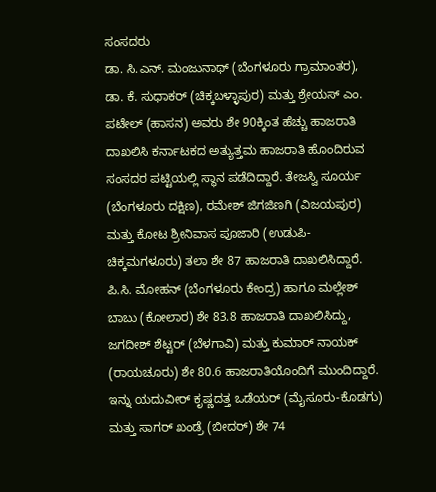ಸಂಸದರು
ಡಾ. ಸಿ.ಎನ್. ಮಂಜುನಾಥ್ (ಬೆಂಗಳೂರು ಗ್ರಾಮಾಂತರ), ಡಾ. ಕೆ. ಸುಧಾಕರ್ (ಚಿಕ್ಕಬಳ್ಳಾಪುರ) ಮತ್ತು ಶ್ರೇಯಸ್ ಎಂ. ಪಟೇಲ್ (ಹಾಸನ) ಅವರು ಶೇ 90ಕ್ಕಿಂತ ಹೆಚ್ಚು ಹಾಜರಾತಿ ದಾಖಲಿಸಿ ಕರ್ನಾಟಕದ ಅತ್ಯುತ್ತಮ ಹಾಜರಾತಿ ಹೊಂದಿರುವ ಸಂಸದರ ಪಟ್ಟಿಯಲ್ಲಿ ಸ್ಥಾನ ಪಡೆದಿದ್ದಾರೆ. ತೇಜಸ್ವಿ ಸೂರ್ಯ (ಬೆಂಗಳೂರು ದಕ್ಷಿಣ), ರಮೇಶ್ ಜಿಗಜಿಣಗಿ (ವಿಜಯಪುರ) ಮತ್ತು ಕೋಟ ಶ್ರೀನಿವಾಸ ಪೂಜಾರಿ (ಉಡುಪಿ-ಚಿಕ್ಕಮಗಳೂರು) ತಲಾ ಶೇ 87 ಹಾಜರಾತಿ ದಾಖಲಿಸಿದ್ದಾರೆ.
ಪಿ.ಸಿ. ಮೋಹನ್ (ಬೆಂಗಳೂರು ಕೇಂದ್ರ) ಹಾಗೂ ಮಲ್ಲೇಶ್ ಬಾಬು (ಕೋಲಾರ) ಶೇ 83.8 ಹಾಜರಾತಿ ದಾಖಲಿಸಿದ್ದು, ಜಗದೀಶ್ ಶೆಟ್ಟರ್ (ಬೆಳಗಾವಿ) ಮತ್ತು ಕುಮಾರ್ ನಾಯಕ್ (ರಾಯಚೂರು) ಶೇ 80.6 ಹಾಜರಾತಿಯೊಂದಿಗೆ ಮುಂದಿದ್ದಾರೆ.
ಇನ್ನು ಯದುವೀರ್ ಕೃಷ್ಣದತ್ತ ಒಡೆಯರ್ (ಮೈಸೂರು-ಕೊಡಗು) ಮತ್ತು ಸಾಗರ್ ಖಂಡ್ರೆ (ಬೀದರ್) ಶೇ 74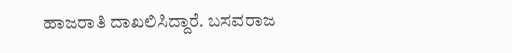ಹಾಜರಾತಿ ದಾಖಲಿಸಿದ್ದಾರೆ. ಬಸವರಾಜ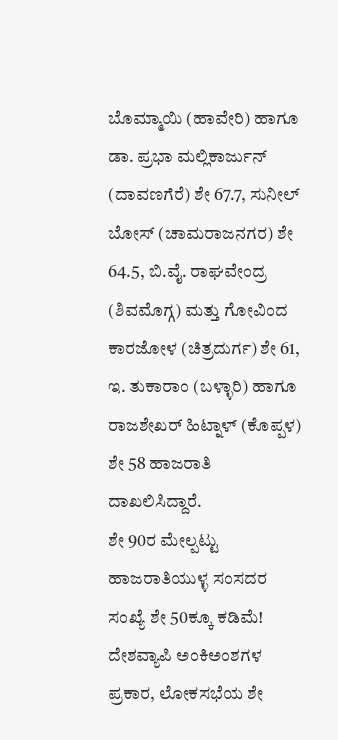ಬೊಮ್ಮಾಯಿ (ಹಾವೇರಿ) ಹಾಗೂ ಡಾ. ಪ್ರಭಾ ಮಲ್ಲಿಕಾರ್ಜುನ್ (ದಾವಣಗೆರೆ) ಶೇ 67.7, ಸುನೀಲ್ ಬೋಸ್ (ಚಾಮರಾಜನಗರ) ಶೇ 64.5, ಬಿ.ವೈ. ರಾಘವೇಂದ್ರ (ಶಿವಮೊಗ್ಗ) ಮತ್ತು ಗೋವಿಂದ ಕಾರಜೋಳ (ಚಿತ್ರದುರ್ಗ) ಶೇ 61, ಇ. ತುಕಾರಾಂ (ಬಳ್ಳಾರಿ) ಹಾಗೂ ರಾಜಶೇಖರ್ ಹಿಟ್ನಾಳ್ (ಕೊಪ್ಪಳ) ಶೇ 58 ಹಾಜರಾತಿ ದಾಖಲಿಸಿದ್ದಾರೆ.
ಶೇ 90ರ ಮೇಲ್ಪಟ್ಟು ಹಾಜರಾತಿಯುಳ್ಳ ಸಂಸದರ ಸಂಖ್ಯೆ ಶೇ 50ಕ್ಕೂ ಕಡಿಮೆ!
ದೇಶವ್ಯಾಪಿ ಅಂಕಿಅಂಶಗಳ ಪ್ರಕಾರ, ಲೋಕಸಭೆಯ ಶೇ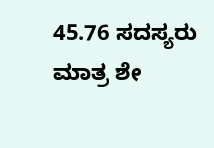45.76 ಸದಸ್ಯರು ಮಾತ್ರ ಶೇ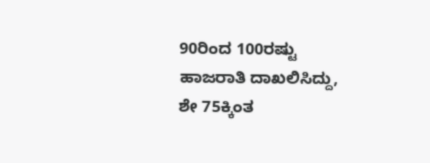90ರಿಂದ 100ರಷ್ಟು ಹಾಜರಾತಿ ದಾಖಲಿಸಿದ್ದು, ಶೇ 75ಕ್ಕಿಂತ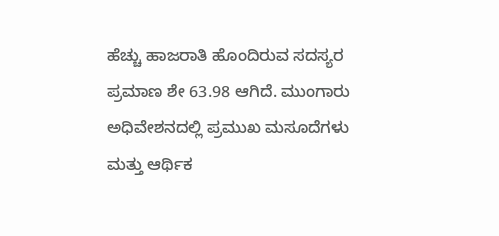ಹೆಚ್ಚು ಹಾಜರಾತಿ ಹೊಂದಿರುವ ಸದಸ್ಯರ ಪ್ರಮಾಣ ಶೇ 63.98 ಆಗಿದೆ. ಮುಂಗಾರು ಅಧಿವೇಶನದಲ್ಲಿ ಪ್ರಮುಖ ಮಸೂದೆಗಳು ಮತ್ತು ಆರ್ಥಿಕ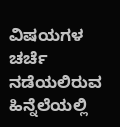ವಿಷಯಗಳ ಚರ್ಚೆ ನಡೆಯಲಿರುವ ಹಿನ್ನೆಲೆಯಲ್ಲಿ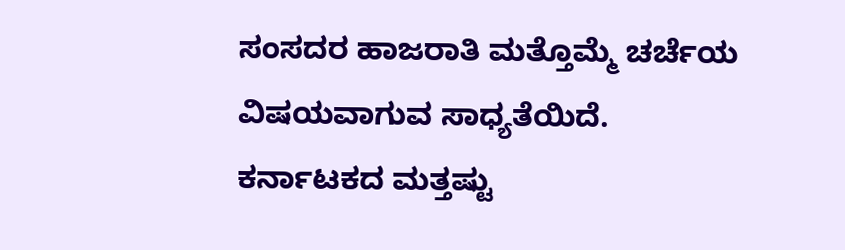ಸಂಸದರ ಹಾಜರಾತಿ ಮತ್ತೊಮ್ಮೆ ಚರ್ಚೆಯ ವಿಷಯವಾಗುವ ಸಾಧ್ಯತೆಯಿದೆ.
ಕರ್ನಾಟಕದ ಮತ್ತಷ್ಟು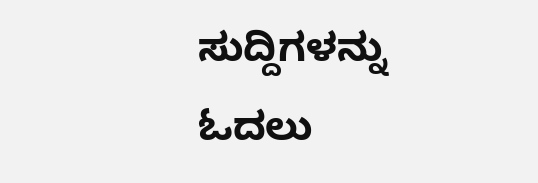ಸುದ್ದಿಗಳನ್ನು ಓದಲು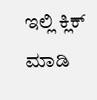ಇಲ್ಲಿ ಕ್ಲಿಕ್ ಮಾಡಿ